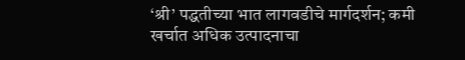‘श्री’ पद्धतीच्या भात लागवडीचे मार्गदर्शन; कमी खर्चात अधिक उत्पादनाचा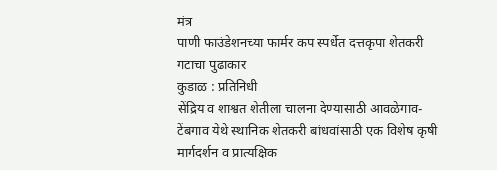मंत्र
पाणी फाउंडेशनच्या फार्मर कप स्पर्धेत दत्तकृपा शेतकरी गटाचा पुढाकार
कुडाळ : प्रतिनिधी
सेंद्रिय व शाश्वत शेतीला चालना देण्यासाठी आवळेगाव- टेंबगाव येथे स्थानिक शेतकरी बांधवांसाठी एक विशेष कृषी मार्गदर्शन व प्रात्यक्षिक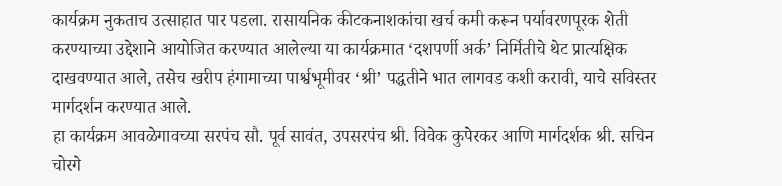कार्यक्रम नुकताच उत्साहात पार पडला. रासायनिक कीटकनाशकांचा खर्च कमी करून पर्यावरणपूरक शेती करण्याच्या उद्देशाने आयोजित करण्यात आलेल्या या कार्यक्रमात ‘दशपर्णी अर्क’ निर्मितीचे थेट प्रात्यक्षिक दाखवण्यात आले, तसेच खरीप हंगामाच्या पार्श्वभूमीवर ‘श्री’ पद्धतीने भात लागवड कशी करावी, याचे सविस्तर मार्गदर्शन करण्यात आले.
हा कार्यक्रम आवळेगावच्या सरपंच सौ. पूर्व सावंत, उपसरपंच श्री. विवेक कुपेरकर आणि मार्गदर्शक श्री. सचिन चोरगे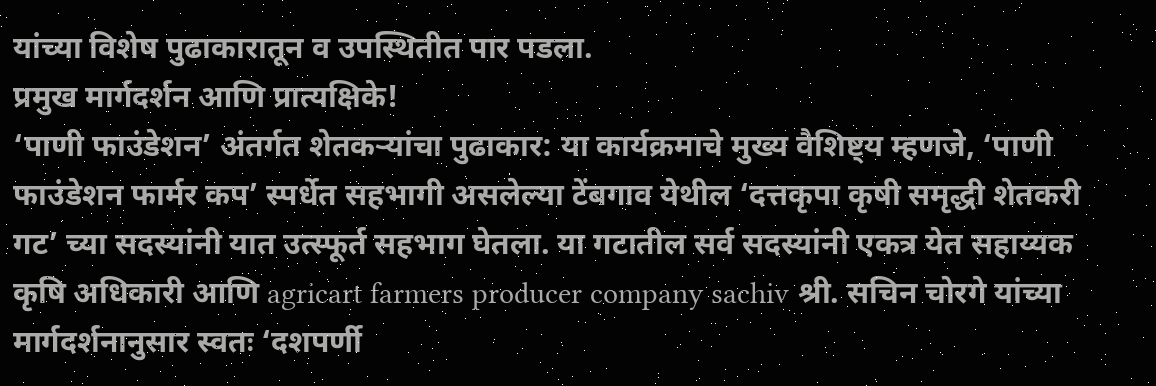यांच्या विशेष पुढाकारातून व उपस्थितीत पार पडला.
प्रमुख मार्गदर्शन आणि प्रात्यक्षिके!
‘पाणी फाउंडेशन’ अंतर्गत शेतकऱ्यांचा पुढाकार: या कार्यक्रमाचे मुख्य वैशिष्ट्य म्हणजे, ‘पाणी फाउंडेशन फार्मर कप’ स्पर्धेत सहभागी असलेल्या टेंबगाव येथील ‘दत्तकृपा कृषी समृद्धी शेतकरी गट’ च्या सदस्यांनी यात उत्स्फूर्त सहभाग घेतला. या गटातील सर्व सदस्यांनी एकत्र येत सहाय्यक कृषि अधिकारी आणि agricart farmers producer company sachiv श्री. सचिन चोरगे यांच्या मार्गदर्शनानुसार स्वतः ‘दशपर्णी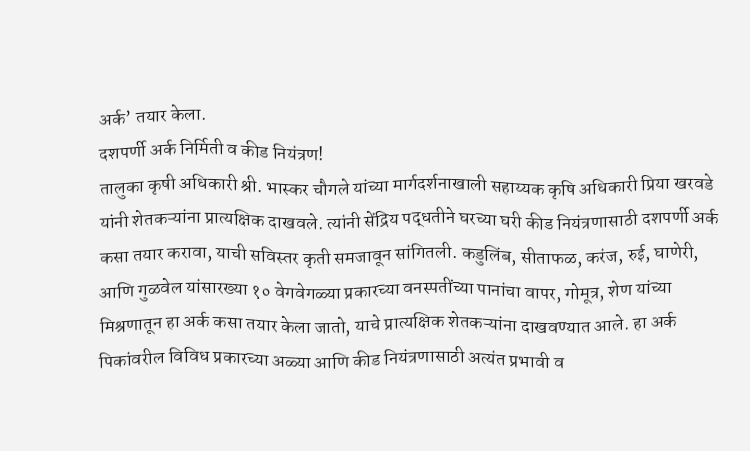अर्क’ तयार केला.
दशपर्णी अर्क निर्मिती व कीड नियंत्रण!
तालुका कृषी अधिकारी श्री. भास्कर चौगले यांच्या मार्गदर्शनाखाली सहाय्यक कृषि अधिकारी प्रिया खरवडे यांनी शेतकऱ्यांना प्रात्यक्षिक दाखवले. त्यांनी सेंद्रिय पद्धतीने घरच्या घरी कीड नियंत्रणासाठी दशपर्णी अर्क कसा तयार करावा, याची सविस्तर कृती समजावून सांगितली. कडुलिंब, सीताफळ, करंज, रुई, घाणेरी, आणि गुळवेल यांसारख्या १० वेगवेगळ्या प्रकारच्या वनस्पतींच्या पानांचा वापर, गोमूत्र, शेण यांच्या मिश्रणातून हा अर्क कसा तयार केला जातो, याचे प्रात्यक्षिक शेतकऱ्यांना दाखवण्यात आले. हा अर्क पिकांवरील विविध प्रकारच्या अळ्या आणि कीड नियंत्रणासाठी अत्यंत प्रभावी व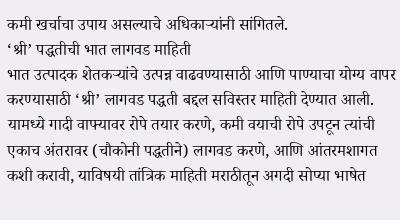कमी खर्चाचा उपाय असल्याचे अधिकाऱ्यांनी सांगितले.
‘श्री’ पद्धतीची भात लागवड माहिती
भात उत्पादक शेतकऱ्यांचे उत्पन्न वाढवण्यासाठी आणि पाण्याचा योग्य वापर करण्यासाठी ‘श्री’ लागवड पद्धती बद्दल सविस्तर माहिती देण्यात आली. यामध्ये गादी वाफ्यावर रोपे तयार करणे, कमी वयाची रोपे उपटून त्यांची एकाच अंतरावर (चौकोनी पद्धतीने) लागवड करणे, आणि आंतरमशागत कशी करावी, याविषयी तांत्रिक माहिती मराठीतून अगदी सोप्या भाषेत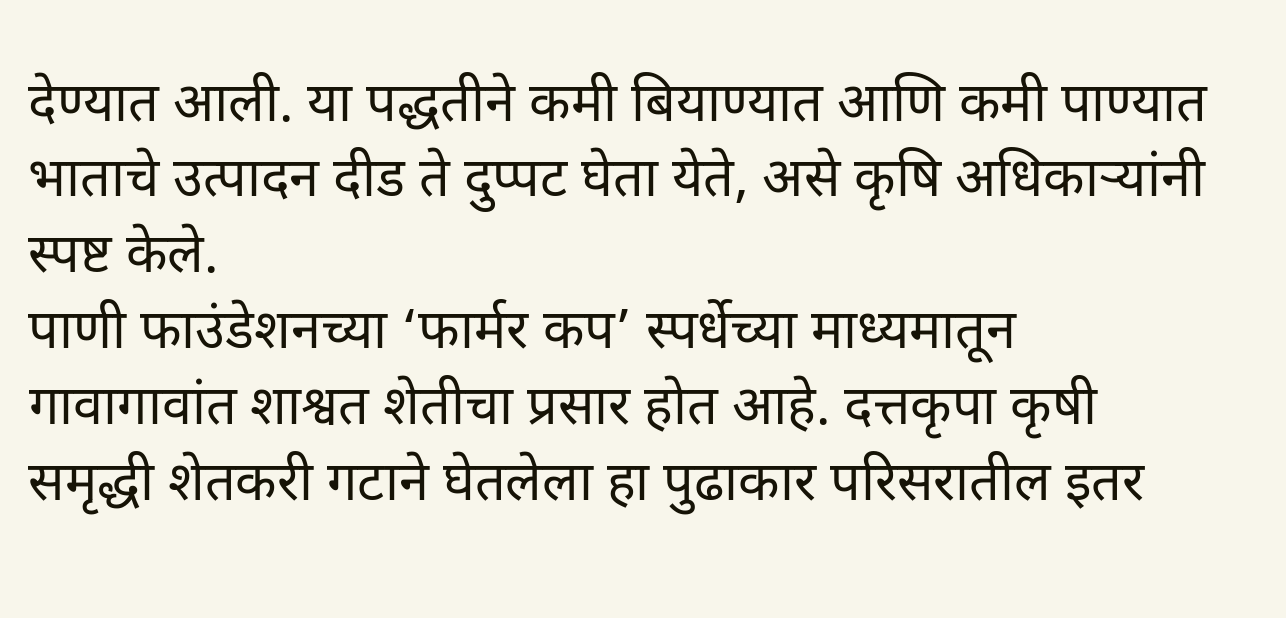देण्यात आली. या पद्धतीने कमी बियाण्यात आणि कमी पाण्यात भाताचे उत्पादन दीड ते दुप्पट घेता येते, असे कृषि अधिकाऱ्यांनी स्पष्ट केले.
पाणी फाउंडेशनच्या ‘फार्मर कप’ स्पर्धेच्या माध्यमातून गावागावांत शाश्वत शेतीचा प्रसार होत आहे. दत्तकृपा कृषी समृद्धी शेतकरी गटाने घेतलेला हा पुढाकार परिसरातील इतर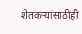शेतकऱ्यांसाठीही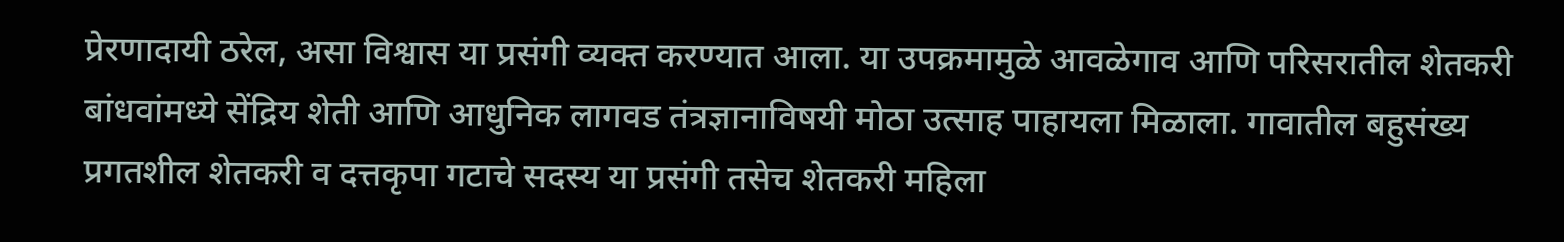प्रेरणादायी ठरेल, असा विश्वास या प्रसंगी व्यक्त करण्यात आला. या उपक्रमामुळे आवळेगाव आणि परिसरातील शेतकरी बांधवांमध्ये सेंद्रिय शेती आणि आधुनिक लागवड तंत्रज्ञानाविषयी मोठा उत्साह पाहायला मिळाला. गावातील बहुसंख्य प्रगतशील शेतकरी व दत्तकृपा गटाचे सदस्य या प्रसंगी तसेच शेतकरी महिला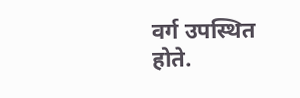वर्ग उपस्थित होते.